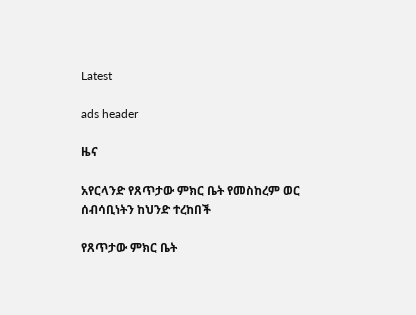Latest

ads header

ዜና

አየርላንድ የጸጥታው ምክር ቤት የመስከረም ወር ሰብሳቢነትን ከህንድ ተረከበች

የጸጥታው ምክር ቤት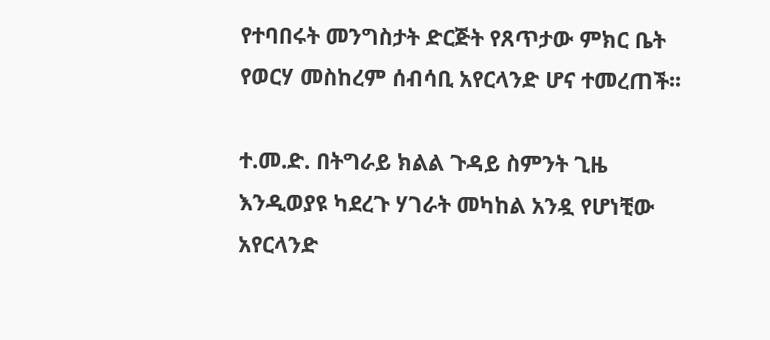የተባበሩት መንግስታት ድርጅት የጸጥታው ምክር ቤት የወርሃ መስከረም ሰብሳቢ አየርላንድ ሆና ተመረጠች፡፡

ተ.መ.ድ. በትግራይ ክልል ጉዳይ ስምንት ጊዜ እንዲወያዩ ካደረጉ ሃገራት መካከል አንዷ የሆነቺው አየርላንድ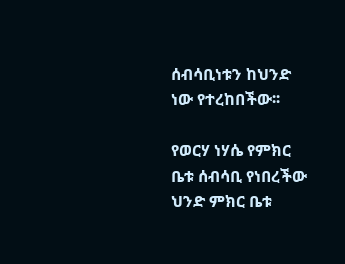ሰብሳቢነቱን ከህንድ ነው የተረከበችው፡፡

የወርሃ ነሃሴ የምክር ቤቱ ሰብሳቢ የነበረችው ህንድ ምክር ቤቱ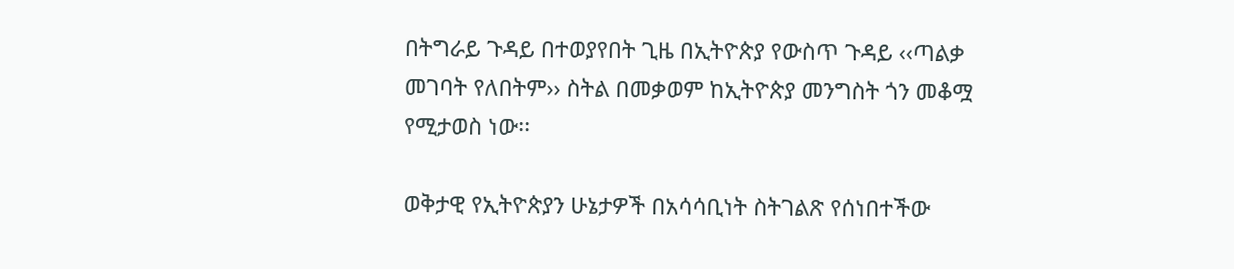በትግራይ ጉዳይ በተወያየበት ጊዜ በኢትዮጵያ የውስጥ ጉዳይ ‹‹ጣልቃ መገባት የለበትም›› ስትል በመቃወም ከኢትዮጵያ መንግስት ጎን መቆሟ የሚታወስ ነው፡፡

ወቅታዊ የኢትዮጵያን ሁኔታዎች በአሳሳቢነት ስትገልጽ የሰነበተችው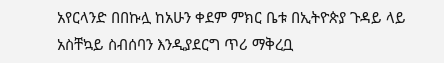አየርላንድ በበኩሏ ከአሁን ቀደም ምክር ቤቱ በኢትዮጵያ ጉዳይ ላይ አስቸኳይ ስብሰባን እንዲያደርግ ጥሪ ማቅረቧ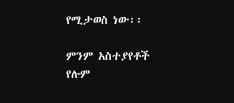የሚታወስ ነው፡፡

ምንም አስተያየቶች የሉም